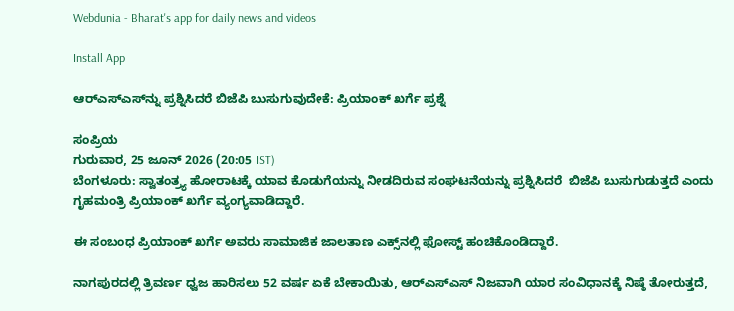Webdunia - Bharat's app for daily news and videos

Install App

ಆರ್‌ಎಸ್‌ಎಸ್‌ನ್ನು ಪ್ರಶ್ನಿಸಿದರೆ ಬಿಜೆಪಿ ಬುಸುಗುವುದೇಕೆ: ಪ್ರಿಯಾಂಕ್ ಖರ್ಗೆ ಪ್ರಶ್ನೆ

ಸಂಪ್ರಿಯ
ಗುರುವಾರ, 25 ಜೂನ್ 2026 (20:05 IST)
ಬೆಂಗಳೂರು: ಸ್ವಾತಂತ್ರ್ಯ ಹೋರಾಟಕ್ಕೆ ಯಾವ ಕೊಡುಗೆಯನ್ನು ನೀಡದಿರುವ ಸಂಘಟನೆಯನ್ನು ಪ್ರಶ್ನಿಸಿದರೆ  ಬಿಜೆಪಿ ಬುಸುಗುಡುತ್ತದೆ ಎಂದು ಗೃಹಮಂತ್ರಿ ಪ್ರಿಯಾಂಕ್ ಖರ್ಗೆ ವ್ಯಂಗ್ಯವಾಡಿದ್ದಾರೆ.

ಈ ಸಂಬಂಧ ಪ್ರಿಯಾಂಕ್ ಖರ್ಗೆ ಅವರು ಸಾಮಾಜಿಕ ಜಾಲತಾಣ ಎಕ್ಸ್‌ನಲ್ಲಿ ಫೋಸ್ಟ್ ಹಂಚಿಕೊಂಡಿದ್ದಾರೆ.

ನಾಗಪುರದಲ್ಲಿ ತ್ರಿವರ್ಣ ಧ್ವಜ ಹಾರಿಸಲು 52 ವರ್ಷ ಏಕೆ ಬೇಕಾಯಿತು, ಆರ್‌ಎಸ್‌ಎಸ್‌ ನಿಜವಾಗಿ ಯಾರ ಸಂವಿಧಾನಕ್ಕೆ ನಿಷ್ಠೆ ತೋರುತ್ತದೆ,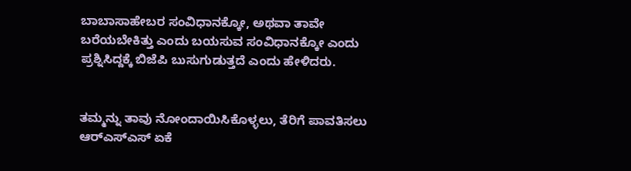ಬಾಬಾಸಾಹೇಬರ ಸಂವಿಧಾನಕ್ಕೋ, ಅಥವಾ ತಾವೇ ಬರೆಯಬೇಕಿತ್ತು ಎಂದು ಬಯಸುವ ಸಂವಿಧಾನಕ್ಕೋ ಎಂದು ಪ್ರಶ್ನಿಸಿದ್ದಕ್ಕೆ ಬಿಜೆಪಿ ಬುಸುಗುಡುತ್ತದೆ ಎಂದು ಹೇಳಿದರು.


ತಮ್ಮನ್ನು ತಾವು ನೋಂದಾಯಿಸಿಕೊಳ್ಳಲು, ತೆರಿಗೆ ಪಾವತಿಸಲು ಆರ್‌ಎಸ್‌ಎಸ್‌ ಏಕೆ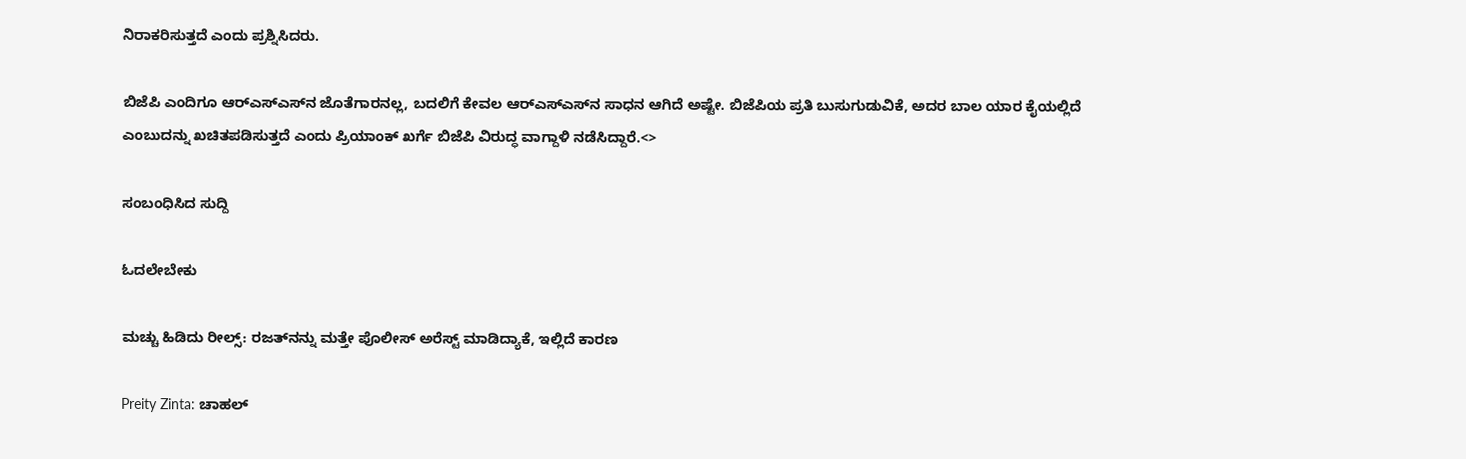ನಿರಾಕರಿಸುತ್ತದೆ ಎಂದು ಪ್ರಶ್ನಿಸಿದರು.

ಬಿಜೆಪಿ ಎಂದಿಗೂ ಆರ್‌ಎಸ್‌ಎಸ್‌ನ ಜೊತೆಗಾರನಲ್ಲ, ಬದಲಿಗೆ ಕೇವಲ ಆರ್‌ಎಸ್‌ಎಸ್‌ನ ಸಾಧನ ಆಗಿದೆ ಅಷ್ಟೇ. ಬಿಜೆಪಿಯ ಪ್ರತಿ ಬುಸುಗುಡುವಿಕೆ, ಅದರ ಬಾಲ ಯಾರ ಕೈಯಲ್ಲಿದೆ ಎಂಬುದನ್ನು ಖಚಿತಪಡಿಸುತ್ತದೆ ಎಂದು ಪ್ರಿಯಾಂಕ್‌ ಖರ್ಗೆ ಬಿಜೆಪಿ ವಿರುದ್ಧ ವಾಗ್ದಾಳಿ ನಡೆಸಿದ್ದಾರೆ.<>

ಸಂಬಂಧಿಸಿದ ಸುದ್ದಿ

ಓದಲೇಬೇಕು

ಮಚ್ಚು ಹಿಡಿದು ರೀಲ್ಸ್‌: ರಜತ್‌ನನ್ನು ಮತ್ತೇ ಪೊಲೀಸ್ ಅರೆಸ್ಟ್ ಮಾಡಿದ್ಯಾಕೆ, ಇಲ್ಲಿದೆ ಕಾರಣ

Preity Zinta: ಚಾಹಲ್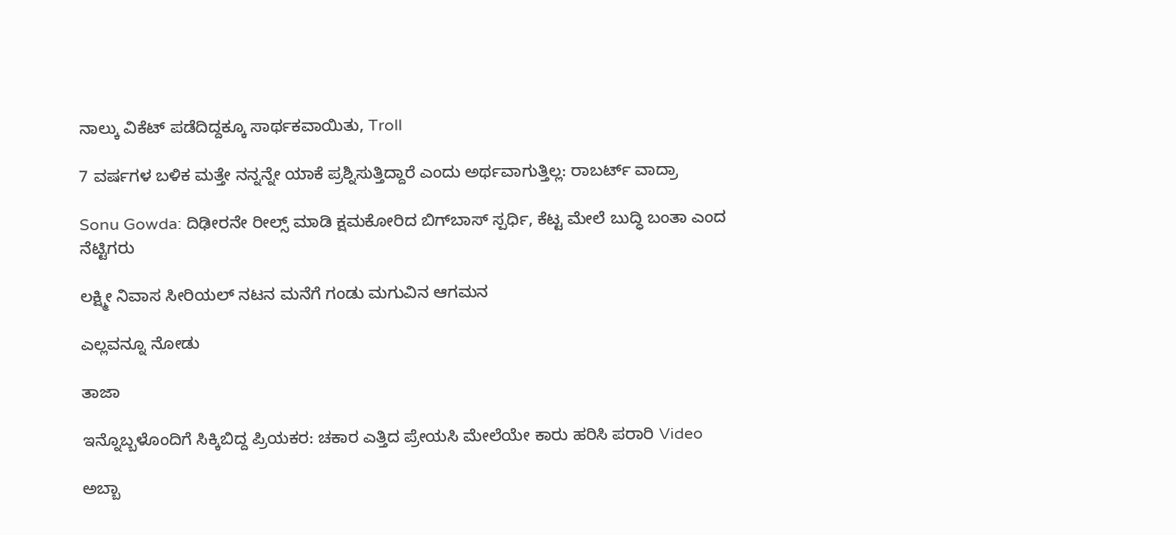ನಾಲ್ಕು ವಿಕೆಟ್ ಪಡೆದಿದ್ದಕ್ಕೂ ಸಾರ್ಥಕವಾಯಿತು, Troll

7 ವರ್ಷಗಳ ಬಳಿಕ ಮತ್ತೇ ನನ್ನನ್ನೇ ಯಾಕೆ ಪ್ರಶ್ನಿಸುತ್ತಿದ್ದಾರೆ ಎಂದು ಅರ್ಥವಾಗುತ್ತಿಲ್ಲ: ರಾಬರ್ಟ್‌ ವಾದ್ರಾ

Sonu Gowda: ದಿಢೀರನೇ ರೀಲ್ಸ್ ಮಾಡಿ ಕ್ಷಮಕೋರಿದ ಬಿಗ್‌ಬಾಸ್‌ ಸ್ಪರ್ಧಿ, ಕೆಟ್ಟ ಮೇಲೆ ಬುದ್ಧಿ ಬಂತಾ ಎಂದ ನೆಟ್ಟಿಗರು

ಲಕ್ಷ್ಮೀ ನಿವಾಸ ಸೀರಿಯಲ್ ನಟನ ಮನೆಗೆ ಗಂಡು ಮಗುವಿನ ಆಗಮನ

ಎಲ್ಲವನ್ನೂ ನೋಡು

ತಾಜಾ

ಇನ್ನೊಬ್ಬಳೊಂದಿಗೆ ಸಿಕ್ಕಿಬಿದ್ದ ಪ್ರಿಯಕರ: ಚಕಾರ ಎತ್ತಿದ ಪ್ರೇಯಸಿ ಮೇಲೆಯೇ ಕಾರು ಹರಿಸಿ ಪರಾರಿ Video

ಅಬ್ಬಾ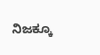ನಿಜಕ್ಕೂ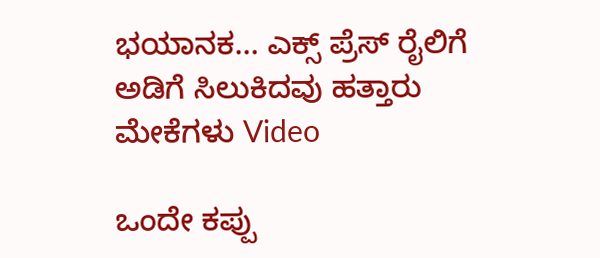ಭಯಾನಕ… ಎಕ್ಸ್ ಪ್ರೆಸ್ ರೈಲಿಗೆ ಅಡಿಗೆ ಸಿಲುಕಿದವು ಹತ್ತಾರು ಮೇಕೆಗಳು Video

ಒಂದೇ ಕಪ್ಪು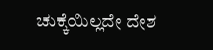ಚುಕ್ಕೆಯಿಲ್ಲದೇ ದೇಶ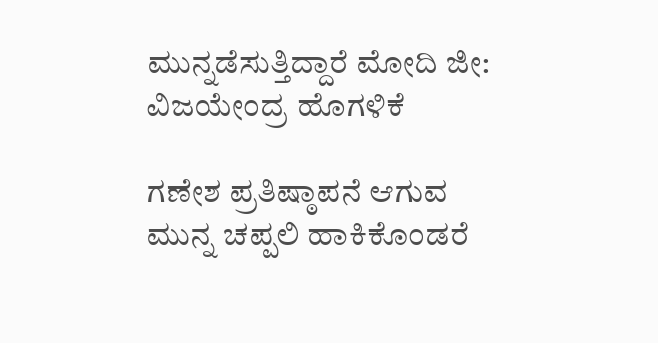ಮುನ್ನಡೆಸುತ್ತಿದ್ದಾರೆ ಮೋದಿ ಜೀ: ವಿಜಯೇಂದ್ರ ಹೊಗಳಿಕೆ

ಗಣೇಶ ಪ್ರತಿಷ್ಠಾಪನೆ ಆಗುವ ಮುನ್ನ ಚಪ್ಪಲಿ ಹಾಕಿಕೊಂಡರೆ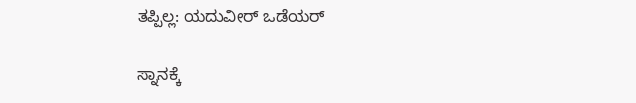ತಪ್ಪಿಲ್ಲ: ಯದುವೀರ್ ಒಡೆಯರ್

ಸ್ನಾನಕ್ಕೆ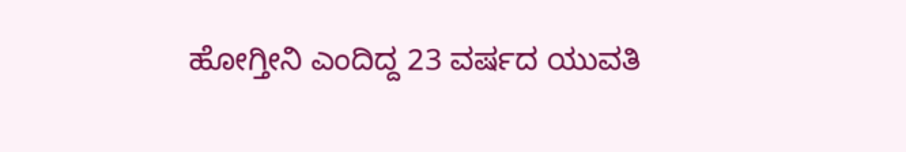ಹೋಗ್ತೀನಿ ಎಂದಿದ್ದ 23 ವರ್ಷದ ಯುವತಿ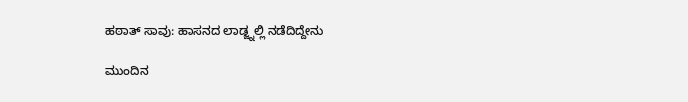ಹಠಾತ್ ಸಾವು: ಹಾಸನದ ಲಾಡ್ಜ್ನಲ್ಲಿ ನಡೆದಿದ್ದೇನು

ಮುಂದಿನ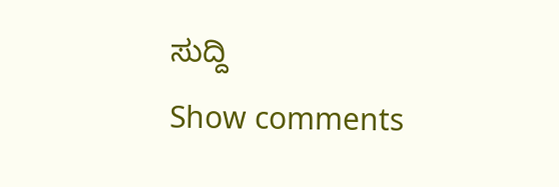ಸುದ್ದಿ
Show comments